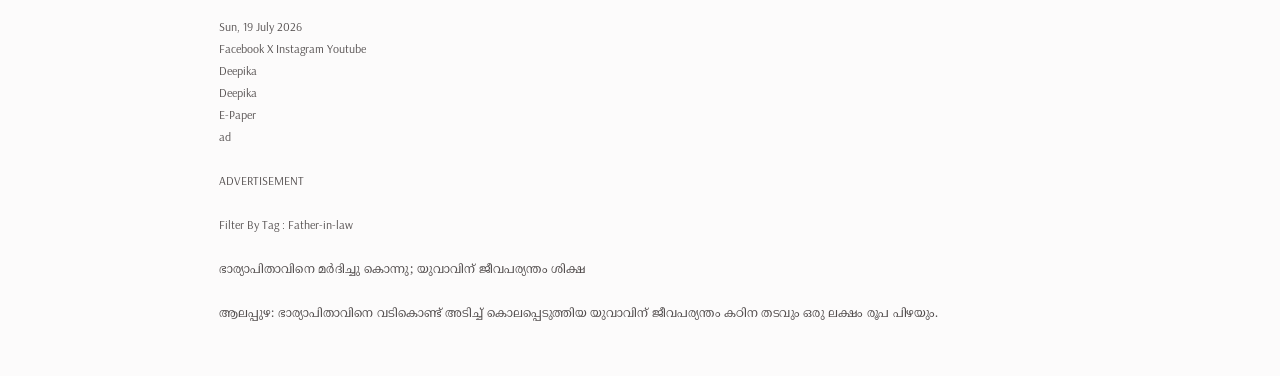Sun, 19 July 2026
Facebook X Instagram Youtube
Deepika
Deepika
E-Paper
ad

ADVERTISEMENT

Filter By Tag : Father-in-law

ഭാര്യാപിതാവിനെ മർദിച്ചു കൊന്നു; യുവാവിന് ജീവപര്യന്തം ശിക്ഷ

ആലപ്പുഴ: ഭാര്യാപിതാവിനെ വടികൊണ്ട് അടിച്ച് കൊലപ്പെടുത്തിയ യുവാവിന് ജീവപര്യന്തം കഠിന തടവും ഒരു ലക്ഷം രൂപ പിഴയും.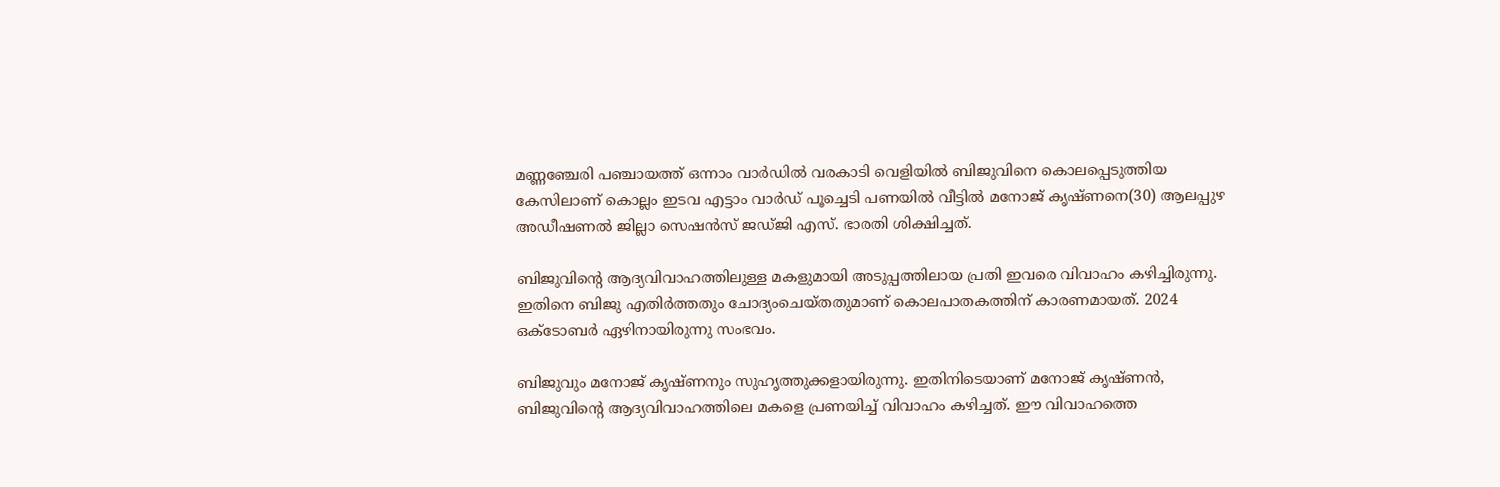മണ്ണഞ്ചേരി പഞ്ചായത്ത് ഒന്നാം വാർഡിൽ വരകാടി വെളിയിൽ ബിജുവിനെ കൊലപ്പെടുത്തിയ കേസിലാണ് കൊല്ലം ഇടവ എട്ടാം വാർഡ് പൂച്ചെടി പണയിൽ വീട്ടിൽ മനോജ് കൃഷ്ണനെ(30) ആലപ്പുഴ അഡീഷണൽ ജില്ലാ സെഷൻസ് ജഡ്ജി എസ്. ഭാരതി ശിക്ഷിച്ചത്.

ബിജുവിന്‍റെ ആദ്യവിവാഹത്തിലുള്ള മകളുമായി അടുപ്പത്തിലായ പ്രതി ഇവരെ വിവാഹം കഴിച്ചിരുന്നു. ഇതിനെ ബിജു എതിർത്തതും ചോദ്യംചെയ്തതുമാണ് കൊലപാതകത്തിന് കാരണമായത്. 2024 ഒക്ടോബർ ഏഴിനായിരുന്നു സംഭവം.

ബിജുവും മനോജ് കൃഷ്ണനും സുഹൃത്തുക്കളായിരുന്നു. ഇതിനിടെയാണ് മനോജ് കൃഷ്ണൻ, ബിജുവിന്‍റെ ആദ്യവിവാഹത്തിലെ മകളെ പ്രണയിച്ച് വിവാഹം കഴിച്ചത്. ഈ വിവാഹത്തെ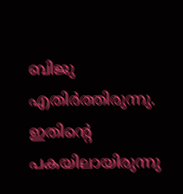ബിജു എതിർത്തിരുന്നു. ഇതിന്‍റെ പകയിലായിരുന്നു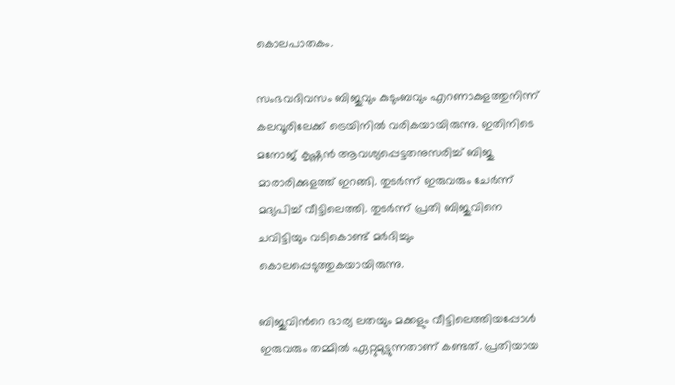കൊലപാതകം.

സംഭവദിവസം ബിജുവും കുടുംബവും എറണാകുളത്തുനിന്ന് കലവൂരിലേക്ക് ട്രെയിനിൽ വരികയായിരുന്നു. ഇതിനിടെ മനോജ് കൃഷ്ണൻ ആവശ്യപ്പെട്ടതനുസരിച്ച് ബിജു മാരാരിക്കുളത്ത് ഇറങ്ങി. തുടർന്ന് ഇരുവരും ചേർന്ന് മദ്യപിച്ച് വീട്ടിലെത്തി. തുടർന്ന് പ്രതി ബിജുവിനെ ചവിട്ടിയും വടികൊണ്ട് മർദിച്ചും കൊലപ്പെടുത്തുകയായിരുന്നു.

ബിജുവിന്‍റെ ഭാര്യ ലതയും മക്കളും വീട്ടിലെത്തിയപ്പോൾ ഇരുവരും തമ്മിൽ ഏറ്റുമുട്ടുന്നതാണ് കണ്ടത്. പ്രതിയായ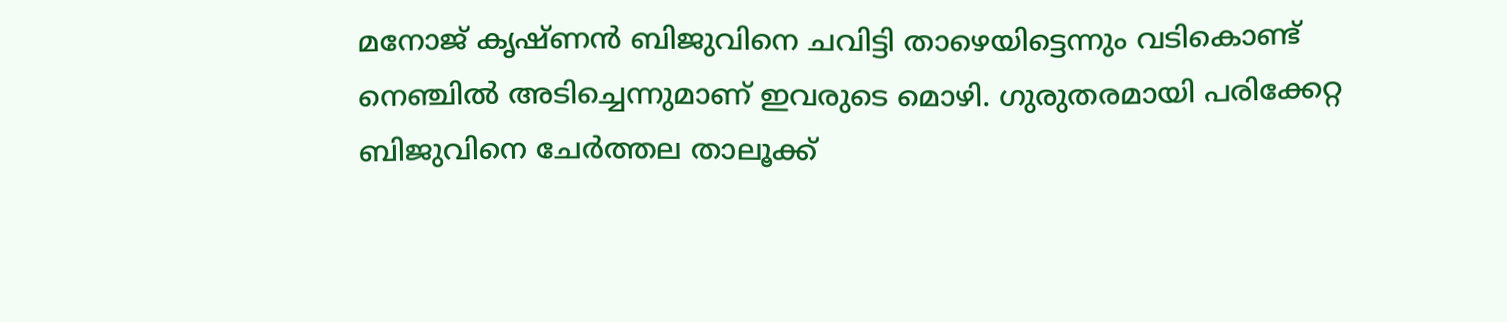മനോജ് കൃഷ്ണൻ ബിജുവിനെ ചവിട്ടി താഴെയിട്ടെന്നും വടികൊണ്ട് നെഞ്ചിൽ അടിച്ചെന്നുമാണ് ഇവരുടെ മൊഴി. ഗുരുതരമായി പരിക്കേറ്റ ബിജുവിനെ ചേർത്തല താലൂക്ക്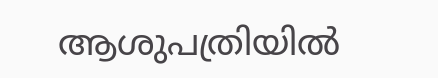ആശുപത്രിയിൽ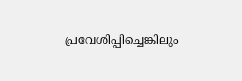പ്രവേശിപ്പിച്ചെങ്കിലും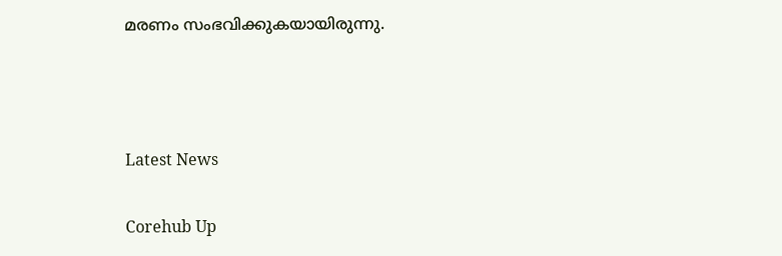മരണം സംഭവിക്കുകയായിരുന്നു.



Latest News

Corehub Up